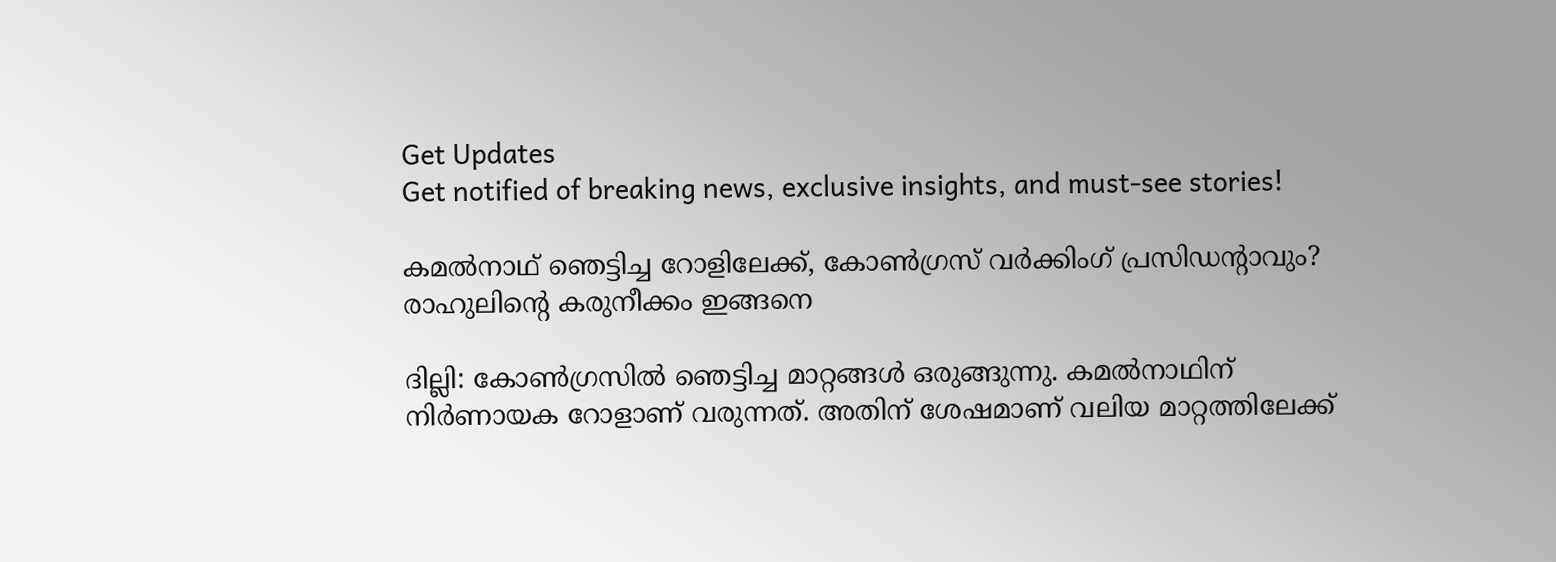Get Updates
Get notified of breaking news, exclusive insights, and must-see stories!

കമല്‍നാഥ് ഞെട്ടിച്ച റോളിലേക്ക്, കോണ്‍ഗ്രസ് വര്‍ക്കിംഗ് പ്രസിഡന്റാവും? രാഹുലിന്റെ കരുനീക്കം ഇങ്ങനെ

ദില്ലി: കോണ്‍ഗ്രസില്‍ ഞെട്ടിച്ച മാറ്റങ്ങള്‍ ഒരുങ്ങുന്നു. കമല്‍നാഥിന് നിര്‍ണായക റോളാണ് വരുന്നത്. അതിന് ശേഷമാണ് വലിയ മാറ്റത്തിലേക്ക്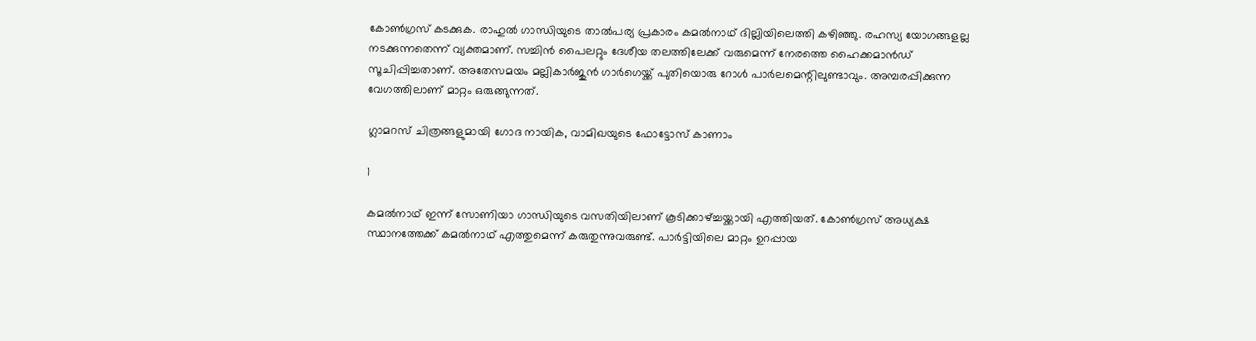കോണ്‍ഗ്രസ് കടക്കുക. രാഹുല്‍ ഗാന്ധിയുടെ താല്‍പര്യ പ്രകാരം കമല്‍നാഥ് ദില്ലിയിലെത്തി കഴിഞ്ഞു. രഹസ്യ യോഗങ്ങളല്ല നടക്കുന്നതെന്ന് വ്യക്തമാണ്. സച്ചിന്‍ പൈലറ്റും ദേശീയ തലത്തിലേക്ക് വരുമെന്ന് നേരത്തെ ഹൈക്കമാന്‍ഡ് സൂചിപ്പിച്ചതാണ്. അതേസമയം മല്ലികാര്‍ജുന്‍ ഗാര്‍ഗെയ്ക്ക് പുതിയൊരു റോള്‍ പാര്‍ലമെന്റിലുണ്ടാവും. അമ്പരപ്പിക്കുന്ന വേഗത്തിലാണ് മാറ്റം ഒരുങ്ങുന്നത്.

ഗ്ലാമറസ് ചിത്രങ്ങളുമായി ഗോദ നായിക, വാമിഖയുടെ ഫോട്ടോസ് കാണാം

1

കമല്‍നാഥ് ഇന്ന് സോണിയാ ഗാന്ധിയുടെ വസതിയിലാണ് കൂടിക്കാഴ്ച്ചയ്ക്കായി എത്തിയത്. കോണ്‍ഗ്രസ് അധ്യക്ഷ സ്ഥാനത്തേക്ക് കമല്‍നാഥ് എത്തുമെന്ന് കരുതുന്നുവരുണ്ട്. പാര്‍ട്ടിയിലെ മാറ്റം ഉറപ്പായ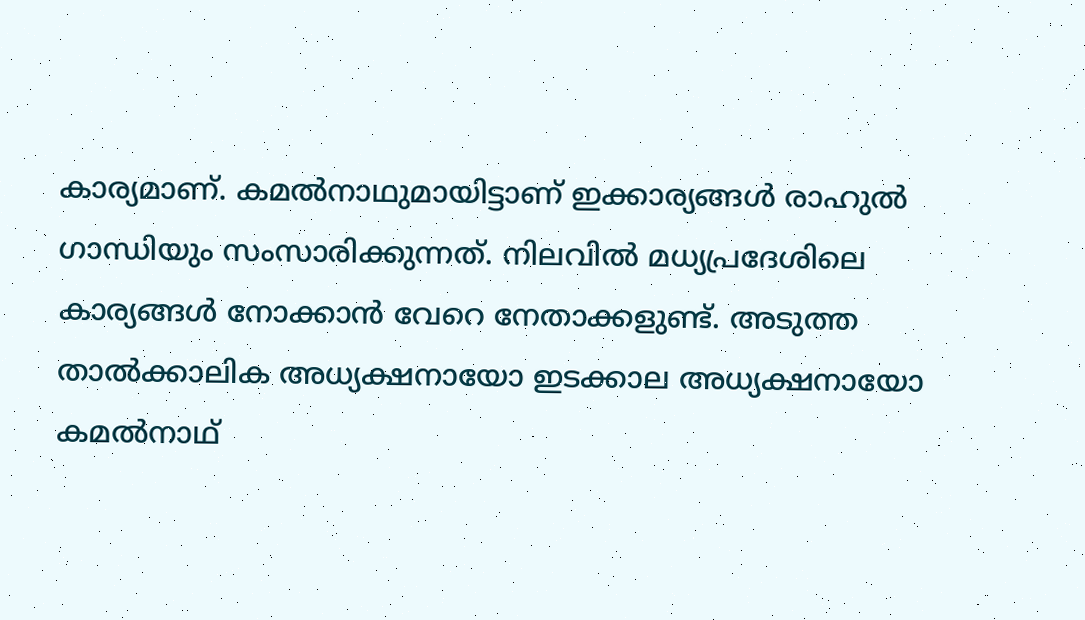കാര്യമാണ്. കമല്‍നാഥുമായിട്ടാണ് ഇക്കാര്യങ്ങള്‍ രാഹുല്‍ ഗാന്ധിയും സംസാരിക്കുന്നത്. നിലവില്‍ മധ്യപ്രദേശിലെ കാര്യങ്ങള്‍ നോക്കാന്‍ വേറെ നേതാക്കളുണ്ട്. അടുത്ത താല്‍ക്കാലിക അധ്യക്ഷനായോ ഇടക്കാല അധ്യക്ഷനായോ കമല്‍നാഥ്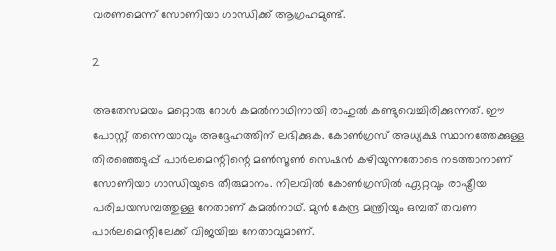വരണമെന്ന് സോണിയാ ഗാന്ധിക്ക് ആഗ്രഹമുണ്ട്.

2

അതേസമയം മറ്റൊരു റോള്‍ കമല്‍നാഥിനായി രാഹുല്‍ കണ്ടുവെച്ചിരിക്കുന്നത്. ഈ പോസ്റ്റ് തന്നെയാവും അദ്ദേഹത്തിന് ലഭിക്കുക. കോണ്‍ഗ്രസ് അധ്യക്ഷ സ്ഥാനത്തേക്കുള്ള തിരഞ്ഞെടുപ്പ് പാര്‍ലമെന്റിന്റെ മണ്‍സൂണ്‍ സെഷന്‍ കഴിയുന്നതോടെ നടത്താനാണ് സോണിയാ ഗാന്ധിയുടെ തീരുമാനം. നിലവില്‍ കോണ്‍ഗ്രസില്‍ ഏറ്റവും രാഷ്ട്രീയ പരിചയസമ്പത്തുള്ള നേതാണ് കമല്‍നാഥ്. മുന്‍ കേന്ദ്ര മന്ത്രിയും ഒമ്പത് തവണ പാര്‍ലമെന്റിലേക്ക് വിജയിച്ച നേതാവുമാണ്.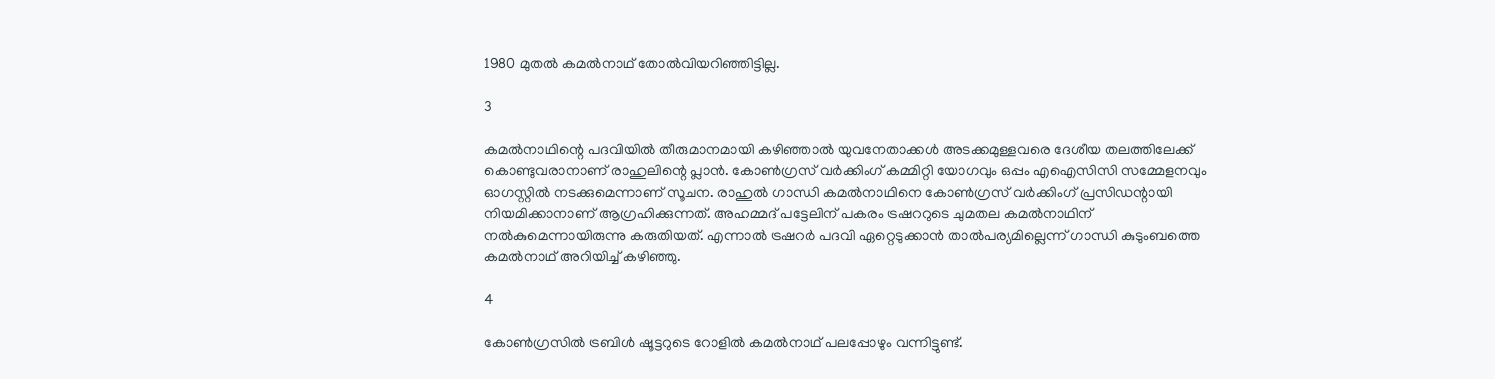1980 മുതല്‍ കമല്‍നാഥ് തോല്‍വിയറിഞ്ഞിട്ടില്ല.

3

കമല്‍നാഥിന്റെ പദവിയില്‍ തീരുമാനമായി കഴിഞ്ഞാല്‍ യുവനേതാക്കള്‍ അടക്കമുള്ളവരെ ദേശീയ തലത്തിലേക്ക് കൊണ്ടുവരാനാണ് രാഹുലിന്റെ പ്ലാന്‍. കോണ്‍ഗ്രസ് വര്‍ക്കിംഗ് കമ്മിറ്റി യോഗവും ഒപ്പം എഐസിസി സമ്മേളനവും ഓഗസ്റ്റില്‍ നടക്കുമെന്നാണ് സൂചന. രാഹുല്‍ ഗാന്ധി കമല്‍നാഥിനെ കോണ്‍ഗ്രസ് വര്‍ക്കിംഗ് പ്രസിഡന്റായി നിയമിക്കാനാണ് ആഗ്രഹിക്കുന്നത്. അഹമ്മദ് പട്ടേലിന് പകരം ട്രഷററുടെ ചുമതല കമല്‍നാഥിന് നല്‍കുമെന്നായിരുന്നു കരുതിയത്. എന്നാല്‍ ട്രഷറര്‍ പദവി ഏറ്റെടുക്കാന്‍ താല്‍പര്യമില്ലെന്ന് ഗാന്ധി കുടുംബത്തെ കമല്‍നാഥ് അറിയിച്ച് കഴിഞ്ഞു.

4

കോണ്‍ഗ്രസില്‍ ട്രബിള്‍ ഷൂട്ടറുടെ റോളില്‍ കമല്‍നാഥ് പലപ്പോഴും വന്നിട്ടുണ്ട്.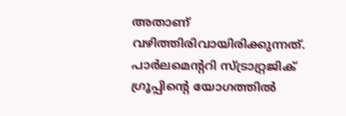അതാണ് വഴിത്തിരിവായിരിക്കുന്നത്. പാര്‍ലമെന്ററി സ്ട്രാറ്റ്രജിക് ഗ്രൂപ്പിന്റെ യോഗത്തില്‍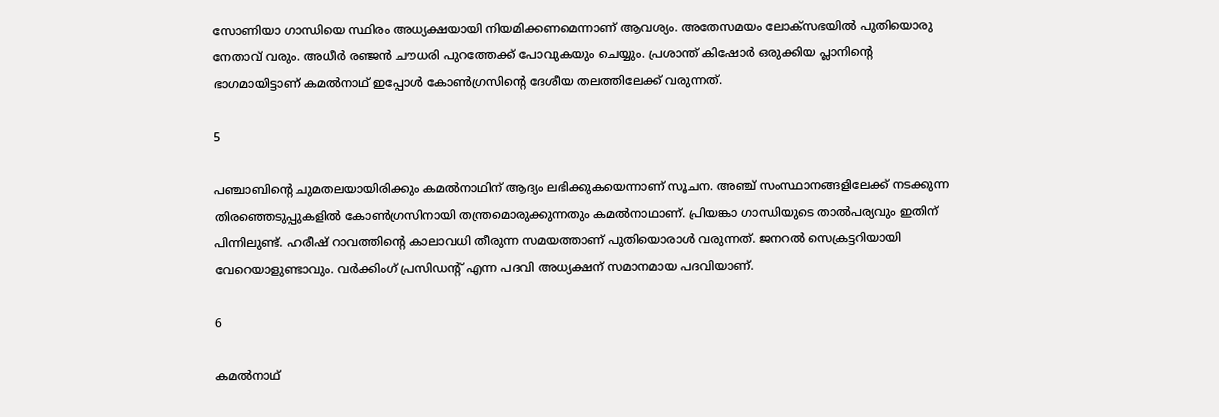സോണിയാ ഗാന്ധിയെ സ്ഥിരം അധ്യക്ഷയായി നിയമിക്കണമെന്നാണ് ആവശ്യം. അതേസമയം ലോക്‌സഭയില്‍ പുതിയൊരു നേതാവ് വരും. അധീര്‍ രഞ്ജന്‍ ചൗധരി പുറത്തേക്ക് പോവുകയും ചെയ്യും. പ്രശാന്ത് കിഷോര്‍ ഒരുക്കിയ പ്ലാനിന്റെ ഭാഗമായിട്ടാണ് കമല്‍നാഥ് ഇപ്പോള്‍ കോണ്‍ഗ്രസിന്റെ ദേശീയ തലത്തിലേക്ക് വരുന്നത്.

5

പഞ്ചാബിന്റെ ചുമതലയായിരിക്കും കമല്‍നാഥിന് ആദ്യം ലഭിക്കുകയെന്നാണ് സൂചന. അഞ്ച് സംസ്ഥാനങ്ങളിലേക്ക് നടക്കുന്ന തിരഞ്ഞെടുപ്പുകളില്‍ കോണ്‍ഗ്രസിനായി തന്ത്രമൊരുക്കുന്നതും കമല്‍നാഥാണ്. പ്രിയങ്കാ ഗാന്ധിയുടെ താല്‍പര്യവും ഇതിന് പിന്നിലുണ്ട്. ഹരീഷ് റാവത്തിന്റെ കാലാവധി തീരുന്ന സമയത്താണ് പുതിയൊരാള്‍ വരുന്നത്. ജനറല്‍ സെക്രട്ടറിയായി വേറെയാളുണ്ടാവും. വര്‍ക്കിംഗ് പ്രസിഡന്റ് എന്ന പദവി അധ്യക്ഷന് സമാനമായ പദവിയാണ്.

6

കമല്‍നാഥ്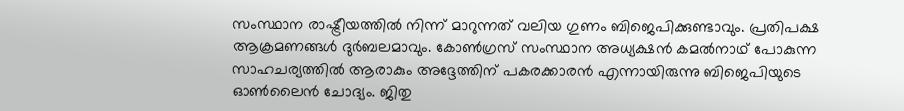സംസ്ഥാന രാഷ്ട്രീയത്തില്‍ നിന്ന് മാറുന്നത് വലിയ ഗുണം ബിജെപിക്കുണ്ടാവും. പ്രതിപക്ഷ ആക്രമണങ്ങള്‍ ദുര്‍ബലമാവും. കോണ്‍ഗ്രസ് സംസ്ഥാന അധ്യക്ഷന്‍ കമല്‍നാഥ് പോകുന്ന സാഹചര്യത്തില്‍ ആരാകും അദ്ദേത്തിന് പകരക്കാരന്‍ എന്നായിരുന്നു ബിജെപിയുടെ ഓണ്‍ലൈന്‍ ചോദ്യം. ജിതു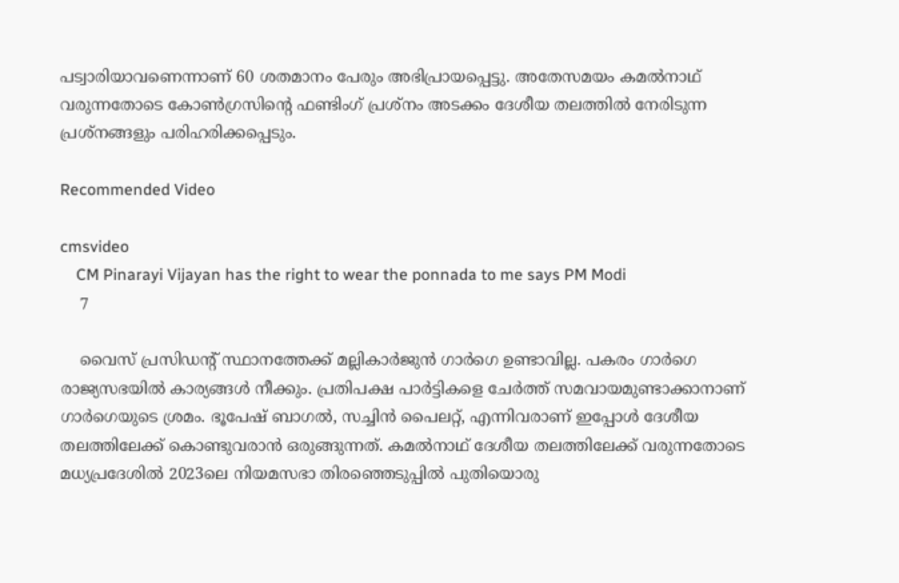പട്വാരിയാവണെന്നാണ് 60 ശതമാനം പേരും അഭിപ്രായപ്പെട്ടു. അതേസമയം കമല്‍നാഥ് വരുന്നതോടെ കോണ്‍ഗ്രസിന്റെ ഫണ്ടിംഗ് പ്രശ്‌നം അടക്കം ദേശീയ തലത്തില്‍ നേരിടുന്ന പ്രശ്‌നങ്ങളും പരിഹരിക്കപ്പെടും.

Recommended Video

cmsvideo
    CM Pinarayi Vijayan has the right to wear the ponnada to me says PM Modi
    7

    വൈസ് പ്രസിഡന്റ് സ്ഥാനത്തേക്ക് മല്ലികാര്‍ജുന്‍ ഗാര്‍ഗെ ഉണ്ടാവില്ല. പകരം ഗാര്‍ഗെ രാജ്യസഭയില്‍ കാര്യങ്ങള്‍ നീക്കും. പ്രതിപക്ഷ പാര്‍ട്ടികളെ ചേര്‍ത്ത് സമവായമുണ്ടാക്കാനാണ് ഗാര്‍ഗെയുടെ ശ്രമം. ഭൂപേഷ് ബാഗല്‍, സച്ചിന്‍ പൈലറ്റ്, എന്നിവരാണ് ഇപ്പോള്‍ ദേശീയ തലത്തിലേക്ക് കൊണ്ടുവരാന്‍ ഒരുങ്ങുന്നത്. കമല്‍നാഥ് ദേശീയ തലത്തിലേക്ക് വരുന്നതോടെ മധ്യപ്രദേശില്‍ 2023ലെ നിയമസഭാ തിരഞ്ഞെടുപ്പില്‍ പുതിയൊരു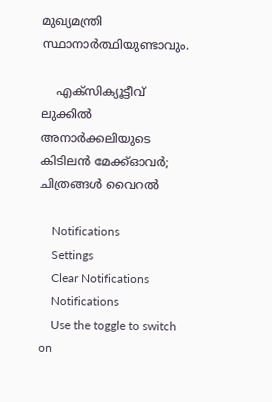മുഖ്യമന്ത്രി സ്ഥാനാര്‍ത്ഥിയുണ്ടാവും.

    എക്സിക്യൂട്ടീവ് ലുക്കിൽ അനാർക്കലിയുടെ കിടിലൻ മേക്ക്ഓവർ; ചിത്രങ്ങൾ വൈറൽ

    Notifications
    Settings
    Clear Notifications
    Notifications
    Use the toggle to switch on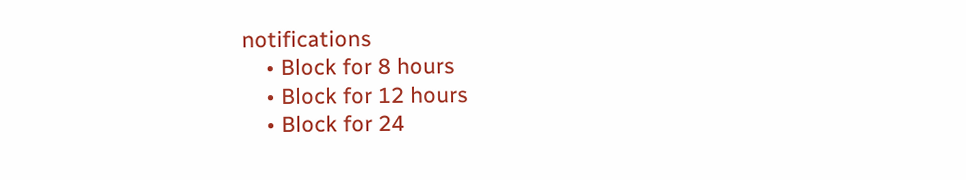notifications
    • Block for 8 hours
    • Block for 12 hours
    • Block for 24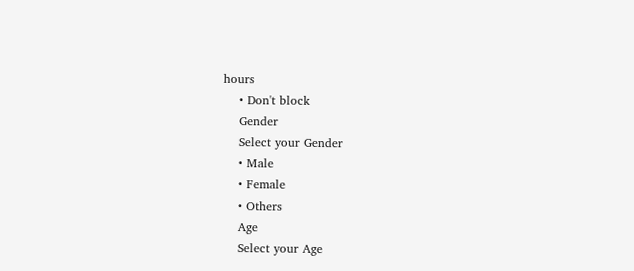hours
    • Don't block
    Gender
    Select your Gender
    • Male
    • Female
    • Others
    Age
    Select your Age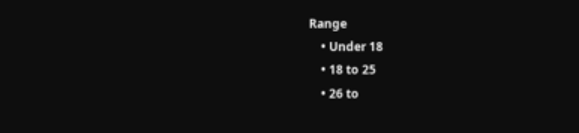Range
    • Under 18
    • 18 to 25
    • 26 to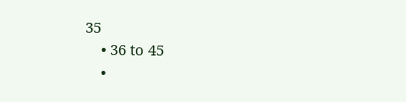35
    • 36 to 45
    •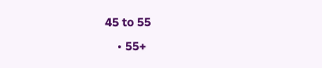45 to 55
    • 55+